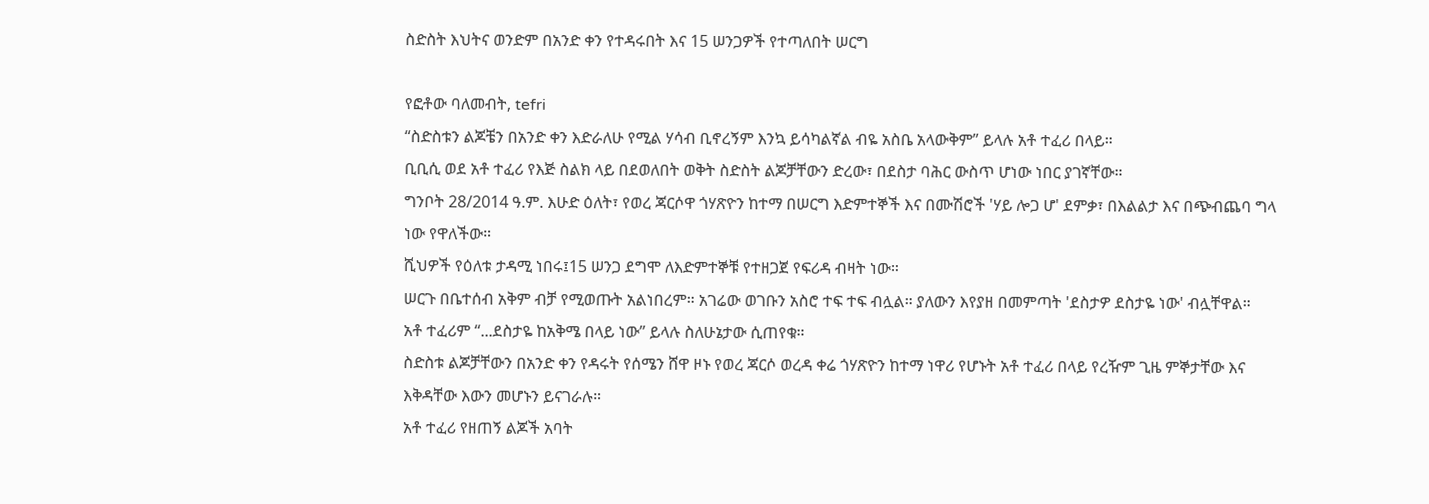ስድስት እህትና ወንድም በአንድ ቀን የተዳሩበት እና 15 ሠንጋዎች የተጣለበት ሠርግ

የፎቶው ባለመብት, tefri
“ስድስቱን ልጆቼን በአንድ ቀን እድራለሁ የሚል ሃሳብ ቢኖረኝም እንኳ ይሳካልኛል ብዬ አስቤ አላውቅም” ይላሉ አቶ ተፈሪ በላይ።
ቢቢሲ ወደ አቶ ተፈሪ የእጅ ስልክ ላይ በደወለበት ወቅት ስድስት ልጆቻቸውን ድረው፣ በደስታ ባሕር ውስጥ ሆነው ነበር ያገኛቸው።
ግንቦት 28/2014 ዓ.ም. እሁድ ዕለት፣ የወረ ጃርሶዋ ጎሃጽዮን ከተማ በሠርግ እድምተኞች እና በሙሽሮች 'ሃይ ሎጋ ሆ' ደምቃ፣ በእልልታ እና በጭብጨባ ግላ ነው የዋለችው።
ሺህዎች የዕለቱ ታዳሚ ነበሩ፤15 ሠንጋ ደግሞ ለእድምተኞቹ የተዘጋጀ የፍሪዳ ብዛት ነው።
ሠርጉ በቤተሰብ አቅም ብቻ የሚወጡት አልነበረም። አገሬው ወገቡን አስሮ ተፍ ተፍ ብሏል። ያለውን እየያዘ በመምጣት 'ደስታዎ ደስታዬ ነው' ብሏቸዋል።
አቶ ተፈሪም “...ደስታዬ ከአቅሜ በላይ ነው” ይላሉ ስለሁኔታው ሲጠየቁ።
ስድስቱ ልጆቻቸውን በአንድ ቀን የዳሩት የሰሜን ሸዋ ዞኑ የወረ ጃርሶ ወረዳ ቀሬ ጎሃጽዮን ከተማ ነዋሪ የሆኑት አቶ ተፈሪ በላይ የረዥም ጊዜ ምኞታቸው እና እቅዳቸው እውን መሆኑን ይናገራሉ።
አቶ ተፈሪ የዘጠኝ ልጆች አባት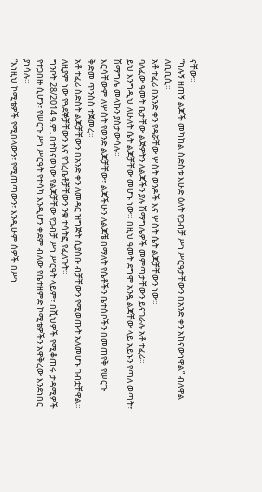ናቸው።
“ካሉኝ ዘጠኝ ልጆች መካከል ስድስቱ እሁድ ዕለት የጋብቻ ሥነ ሥርዓታቸውን በአንድ ቀን አከናውነዋል” ብለዋል ለቢቢሲ።
አቶ ተፈሪ በአንድ ቀን የዳሯቸው ሦስት ወንዶች እና ሦስት ሴት ልጆቻቸውን ነው።
ባለፈው ዓመት ቤታቸው ልጅዎትን ለልጃችን ያሉ ሽማግሌዎች መምጣታቸውን ይናገራሉ አቶ ተፈሪ።
ይህ እንግዲህ ለሁለት ሴት ልጆቻቸው መሆኑ ነው። በዚህ ዓመት ደግሞ አንዷ ልጃቸው ላይ አይኑን የጣለ ወጣት፣ ሽማግሌ መላኩን ያስታውሳሉ።
እርሳቸውም ለሦስት የወንድ ልጆቻቸው፣ ልጃችሁን ለልጆቼ በማለት የሴቶችን ቤተሰቦችን በመጠየቅ የሠርጉ ቅድመ ጥንስስ ተጀመረ።
አቶ ተፈሪ ስድስት ልጆቻቸውን በአንድ ቀን ለመዳር ዝግጅት ሲያስቡ ብቻቸውን የሚወጡት አለመሆኑ ገብቷቸዋል።
ለዚያም ነው የጓደኞቻቸውን እና የጎረቤቶቻቸውን ንቁ ተሳትፎ የፈለጉት።
ግንቦት 28/2014 ዓ.ም. በተከናወነው የልጆቻቸው የጋብቻ ሥነ ሥርዓት ላይም፣ በሺህዎች የሚቆጠሩ ታዳሚዎች የተጋበዙ ሲሆን፣ የሠርጉ ሥነ ሥርዓት የተሳካ እንዲሆን ቀደም ብለው የቤተዘምድ ኮሚቴዎችን አዋቅረው እንደነበር ያነሳሉ።
“እነዚህ ኮሚቴዎች የሚበላውን፣ የሚጠጣውን፣ እንዲሁም ሰዎች በሥነ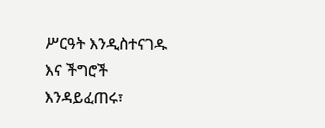ሥርዓት እንዲስተናገዱ እና ችግሮች እንዳይፈጠሩ፣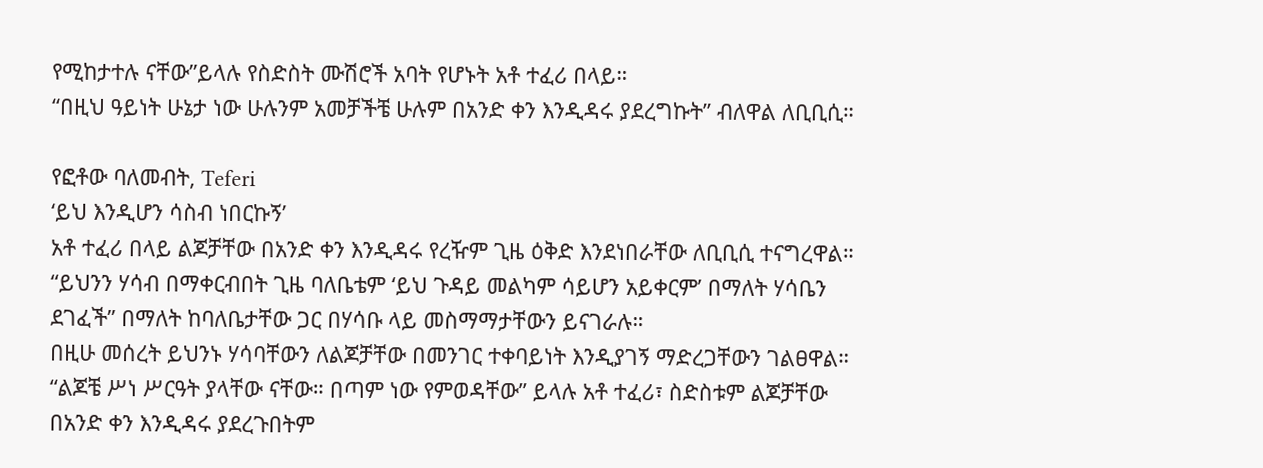የሚከታተሉ ናቸው”ይላሉ የስድስት ሙሽሮች አባት የሆኑት አቶ ተፈሪ በላይ።
“በዚህ ዓይነት ሁኔታ ነው ሁሉንም አመቻችቼ ሁሉም በአንድ ቀን እንዲዳሩ ያደረግኩት” ብለዋል ለቢቢሲ።

የፎቶው ባለመብት, Teferi
‘ይህ እንዲሆን ሳስብ ነበርኩኝ’
አቶ ተፈሪ በላይ ልጆቻቸው በአንድ ቀን እንዲዳሩ የረዥም ጊዜ ዕቅድ እንደነበራቸው ለቢቢሲ ተናግረዋል።
“ይህንን ሃሳብ በማቀርብበት ጊዜ ባለቤቴም ‘ይህ ጉዳይ መልካም ሳይሆን አይቀርም’ በማለት ሃሳቤን ደገፈች” በማለት ከባለቤታቸው ጋር በሃሳቡ ላይ መስማማታቸውን ይናገራሉ።
በዚሁ መሰረት ይህንኑ ሃሳባቸውን ለልጆቻቸው በመንገር ተቀባይነት እንዲያገኝ ማድረጋቸውን ገልፀዋል።
“ልጆቼ ሥነ ሥርዓት ያላቸው ናቸው። በጣም ነው የምወዳቸው” ይላሉ አቶ ተፈሪ፣ ስድስቱም ልጆቻቸው በአንድ ቀን እንዲዳሩ ያደረጉበትም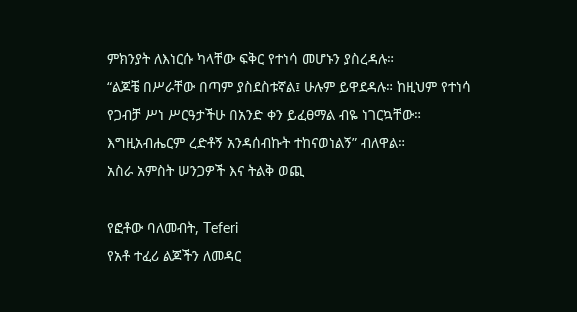ምክንያት ለእነርሱ ካላቸው ፍቅር የተነሳ መሆኑን ያስረዳሉ።
“ልጆቼ በሥራቸው በጣም ያስደስቱኛል፤ ሁሉም ይዋደዳሉ። ከዚህም የተነሳ የጋብቻ ሥነ ሥርዓታችሁ በአንድ ቀን ይፈፀማል ብዬ ነገርኳቸው። እግዚአብሔርም ረድቶኝ አንዳሰብኩት ተከናወነልኝ” ብለዋል።
አስራ አምስት ሠንጋዎች እና ትልቅ ወጪ

የፎቶው ባለመብት, Teferi
የአቶ ተፈሪ ልጆችን ለመዳር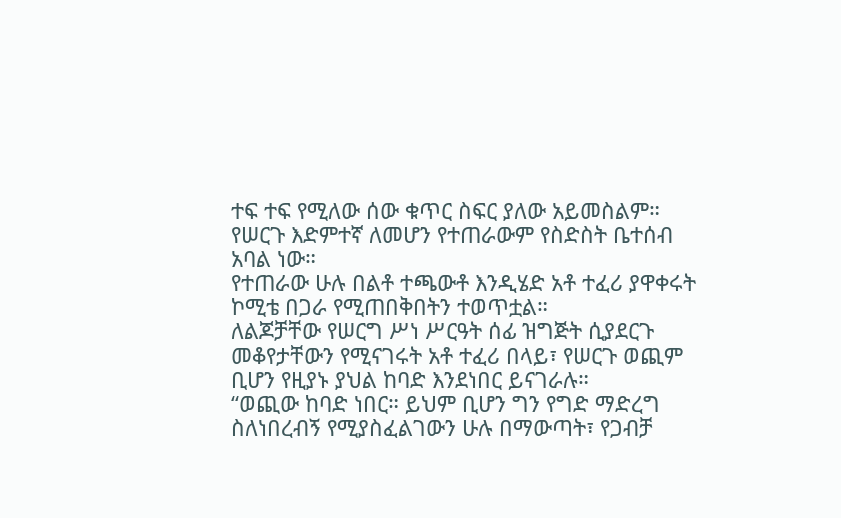ተፍ ተፍ የሚለው ሰው ቁጥር ስፍር ያለው አይመስልም።
የሠርጉ እድምተኛ ለመሆን የተጠራውም የስድስት ቤተሰብ አባል ነው።
የተጠራው ሁሉ በልቶ ተጫውቶ እንዲሄድ አቶ ተፈሪ ያዋቀሩት ኮሚቴ በጋራ የሚጠበቅበትን ተወጥቷል።
ለልጆቻቸው የሠርግ ሥነ ሥርዓት ሰፊ ዝግጅት ሲያደርጉ መቆየታቸውን የሚናገሩት አቶ ተፈሪ በላይ፣ የሠርጉ ወጪም ቢሆን የዚያኑ ያህል ከባድ እንደነበር ይናገራሉ።
“ወጪው ከባድ ነበር። ይህም ቢሆን ግን የግድ ማድረግ ስለነበረብኝ የሚያስፈልገውን ሁሉ በማውጣት፣ የጋብቻ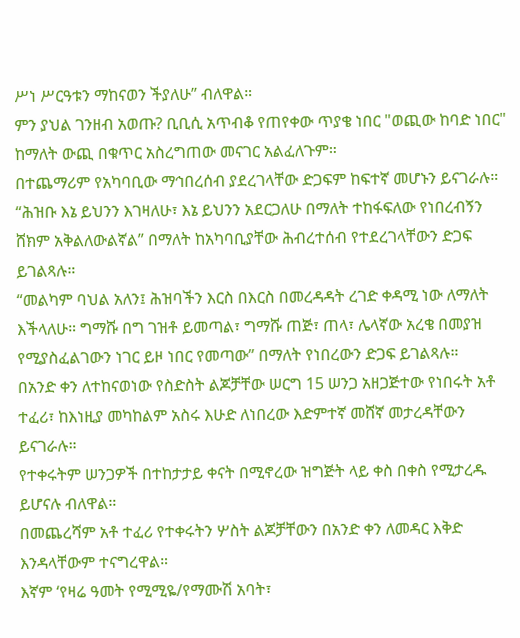ሥነ ሥርዓቱን ማከናወን ችያለሁ” ብለዋል።
ምን ያህል ገንዘብ አወጡ? ቢቢሲ አጥብቆ የጠየቀው ጥያቄ ነበር "ወጪው ከባድ ነበር" ከማለት ውጪ በቁጥር አስረግጠው መናገር አልፈለጉም።
በተጨማሪም የአካባቢው ማኅበረሰብ ያደረገላቸው ድጋፍም ከፍተኛ መሆኑን ይናገራሉ።
“ሕዝቡ እኔ ይህንን እገዛለሁ፣ እኔ ይህንን አደርጋለሁ በማለት ተከፋፍለው የነበረብኝን ሸክም አቅልለውልኛል” በማለት ከአካባቢያቸው ሕብረተሰብ የተደረገላቸውን ድጋፍ ይገልጻሉ።
“መልካም ባህል አለን፤ ሕዝባችን እርስ በእርስ በመረዳዳት ረገድ ቀዳሚ ነው ለማለት እችላለሁ። ግማሹ በግ ገዝቶ ይመጣል፣ ግማሹ ጠጅ፣ ጠላ፣ ሌላኛው አረቄ በመያዝ የሚያስፈልገውን ነገር ይዞ ነበር የመጣው” በማለት የነበረውን ድጋፍ ይገልጻሉ።
በአንድ ቀን ለተከናወነው የስድስት ልጆቻቸው ሠርግ 15 ሠንጋ አዘጋጅተው የነበሩት አቶ ተፈሪ፣ ከእነዚያ መካከልም አስሩ እሁድ ለነበረው እድምተኛ መሸኛ መታረዳቸውን ይናገራሉ።
የተቀሩትም ሠንጋዎች በተከታታይ ቀናት በሚኖረው ዝግጅት ላይ ቀስ በቀስ የሚታረዱ ይሆናሉ ብለዋል።
በመጨረሻም አቶ ተፈሪ የተቀሩትን ሦስት ልጆቻቸውን በአንድ ቀን ለመዳር እቅድ እንዳላቸውም ተናግረዋል።
እኛም ‘የዛሬ ዓመት የሚሚዬ/የማሙሽ አባት፣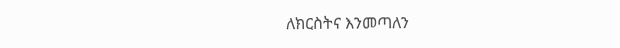ለክርስትና እንመጣለን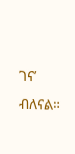ገና’ ብለናል።